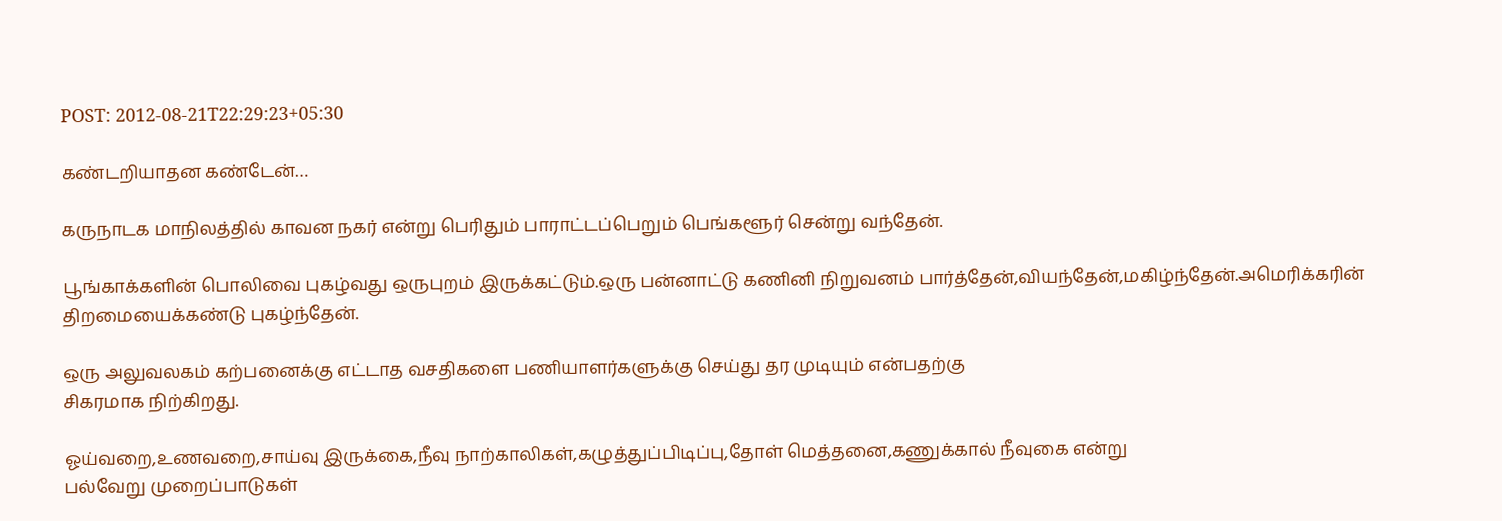POST: 2012-08-21T22:29:23+05:30

கண்டறியாதன கண்டேன்…

கருநாடக மாநிலத்தில் காவன நகர் என்று பெரிதும் பாராட்டப்பெறும் பெங்களூர் சென்று வந்தேன்.

பூங்காக்களின் பொலிவை புகழ்வது ஒருபுறம் இருக்கட்டும்.ஒரு பன்னாட்டு கணினி நிறுவனம் பார்த்தேன்,வியந்தேன்,மகிழ்ந்தேன்.அமெரிக்கரின்
திறமையைக்கண்டு புகழ்ந்தேன்.

ஒரு அலுவலகம் கற்பனைக்கு எட்டாத வசதிகளை பணியாளர்களுக்கு செய்து தர முடியும் என்பதற்கு
சிகரமாக நிற்கிறது.

ஓய்வறை,உணவறை,சாய்வு இருக்கை,நீவு நாற்காலிகள்,கழுத்துப்பிடிப்பு,தோள் மெத்தனை,கணுக்கால் நீவுகை என்று
பல்வேறு முறைப்பாடுகள்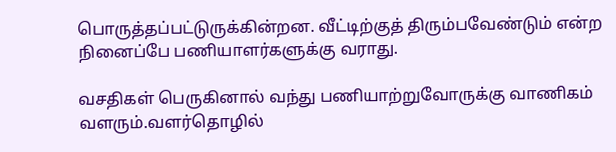பொருத்தப்பட்டுருக்கின்றன. வீட்டிற்குத் திரும்பவேண்டும் என்ற நினைப்பே பணியாளர்களுக்கு வராது.

வசதிகள் பெருகினால் வந்து பணியாற்றுவோருக்கு வாணிகம் வளரும்.வளர்தொழில்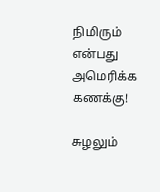நிமிரும் என்பது அமெரிக்க கணக்கு!

சுழலும்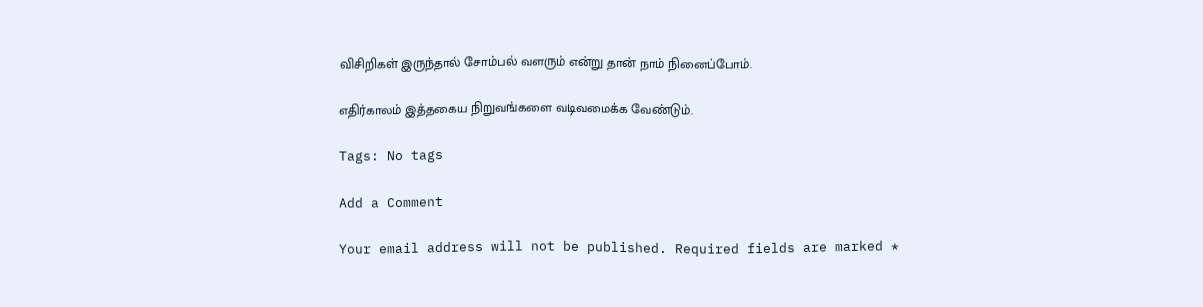விசிறிகள் இருந்தால் சோம்பல் வளரும் என்று தான் நாம் நினைப்போம்.

எதிர்காலம் இத்தகைய நிறுவங்களை வடிவமைக்க வேண்டும்.

Tags: No tags

Add a Comment

Your email address will not be published. Required fields are marked *